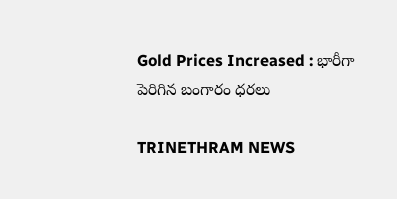Gold Prices Increased : భారీగా పెరిగిన బంగారం ధరలు

TRINETHRAM NEWS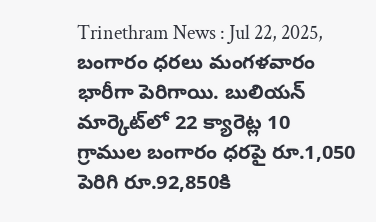Trinethram News : Jul 22, 2025, బంగారం ధరలు మంగళవారం భారీగా పెరిగాయి. బులియన్ మార్కెట్‌లో 22 క్యారెట్ల 10 గ్రాముల బంగారం ధరపై రూ.1,050 పెరిగి రూ.92,850కి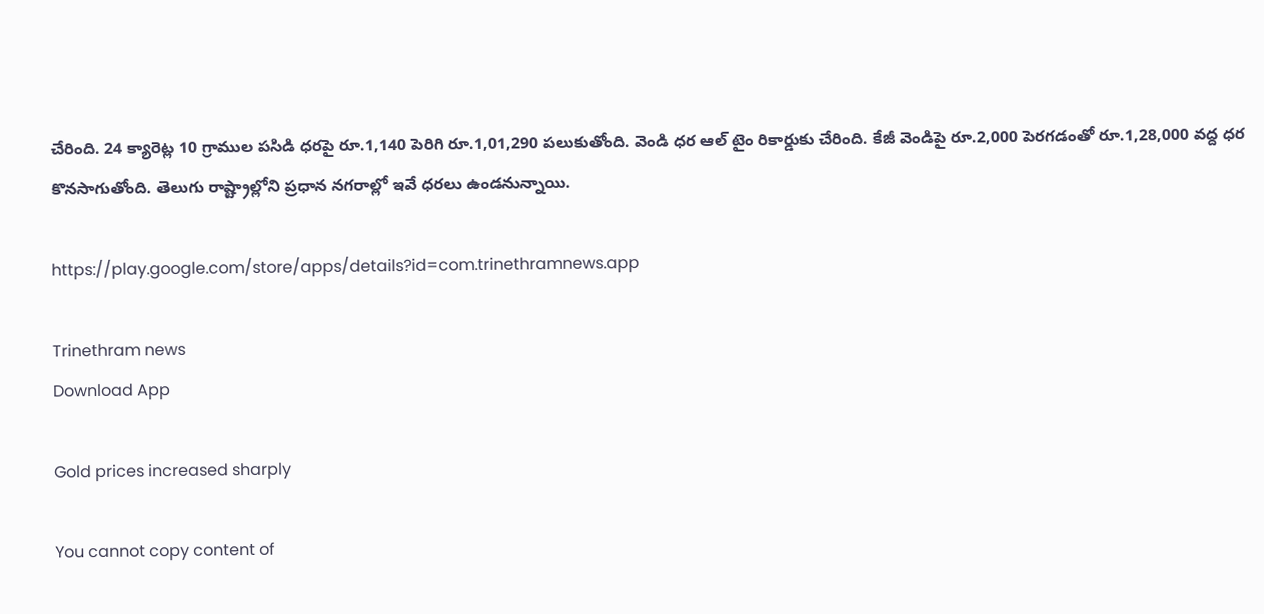చేరింది. 24 క్యారెట్ల 10 గ్రాముల పసిడి ధరపై రూ.1,140 పెరిగి రూ.1,01,290 పలుకుతోంది. వెండి ధర ఆల్ టైం రికార్డుకు చేరింది. కేజీ వెండిపై రూ.2,000 పెరగడంతో రూ.1,28,000 వద్ద ధర కొనసాగుతోంది. తెలుగు రాష్ట్రాల్లోని ప్రధాన నగరాల్లో ఇవే ధరలు ఉండనున్నాయి.

https://play.google.com/store/apps/details?id=com.trinethramnews.app

Trinethram news
Download App

Gold prices increased sharply

You cannot copy content of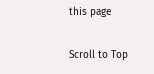this page

Scroll to Top